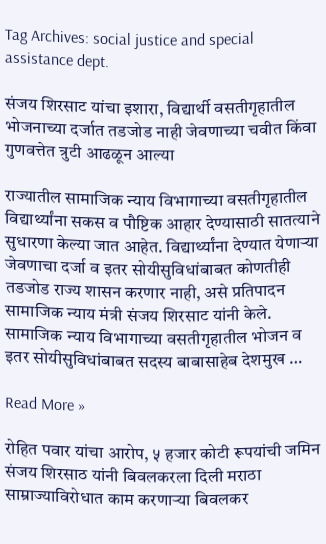Tag Archives: social justice and special assistance dept.

संजय शिरसाट यांचा इशारा, विद्यार्थी वसतीगृहातील भोजनाच्या दर्जात तडजोड नाही जेवणाच्या चवीत किंवा गुणवत्तेत त्रुटी आढळून आल्या

राज्यातील सामाजिक न्याय विभागाच्या वसतीगृहातील विद्यार्थ्यांना सकस व पौष्टिक आहार देण्यासाठी सातत्याने सुधारणा केल्या जात आहेत. विद्यार्थ्यांना देण्यात येणाऱ्या जेवणाचा दर्जा व इतर सोयीसुविधांबाबत कोणतीही तडजोड राज्य शासन करणार नाही, असे प्रतिपादन सामाजिक न्याय मंत्री संजय शिरसाट यांनी केले. सामाजिक न्याय विभागाच्या वसतीगृहातील भोजन व इतर सोयीसुविधांबाबत सदस्य बाबासाहेब देशमुख …

Read More »

रोहित पवार यांचा आरोप, ५ हजार कोटी रूपयांची जमिन संजय शिरसाठ यांनी बिवलकरला दिली मराठा साम्राज्याविरोधात काम करणाऱ्या बिवलकर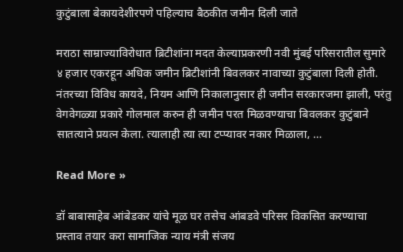कुटुंबाला बेकायदेशीरपणे पहिल्याच बैठकीत जमीन दिली जाते

मराठा साम्राज्याविरोधात ब्रिटीशांना मदत केल्याप्रकरणी नवी मुंबई परिसरातील सुमारे ४ हजार एकरहून अधिक जमीन ब्रिटीशांनी बिवलकर नावाच्या कुटुंबाला दिली होती. नंतरच्या विविध कायदे, नियम आणि निकालानुसार ही जमीन सरकारजमा झाली, परंतु वेगवेगळ्या प्रकारे गोलमाल करुन ही जमीन परत मिळवण्याचा बिवलकर कुटुंबाने सातत्याने प्रयत्न केला. त्यालाही त्या त्या टप्प्यावर नकार मिळाला, …

Read More »

डॉ बाबासाहेब आंबेडकर यांचे मूळ घर तसेच आंबडवे परिसर विकसित करण्याचा प्रस्ताव तयार करा सामाजिक न्याय मंत्री संजय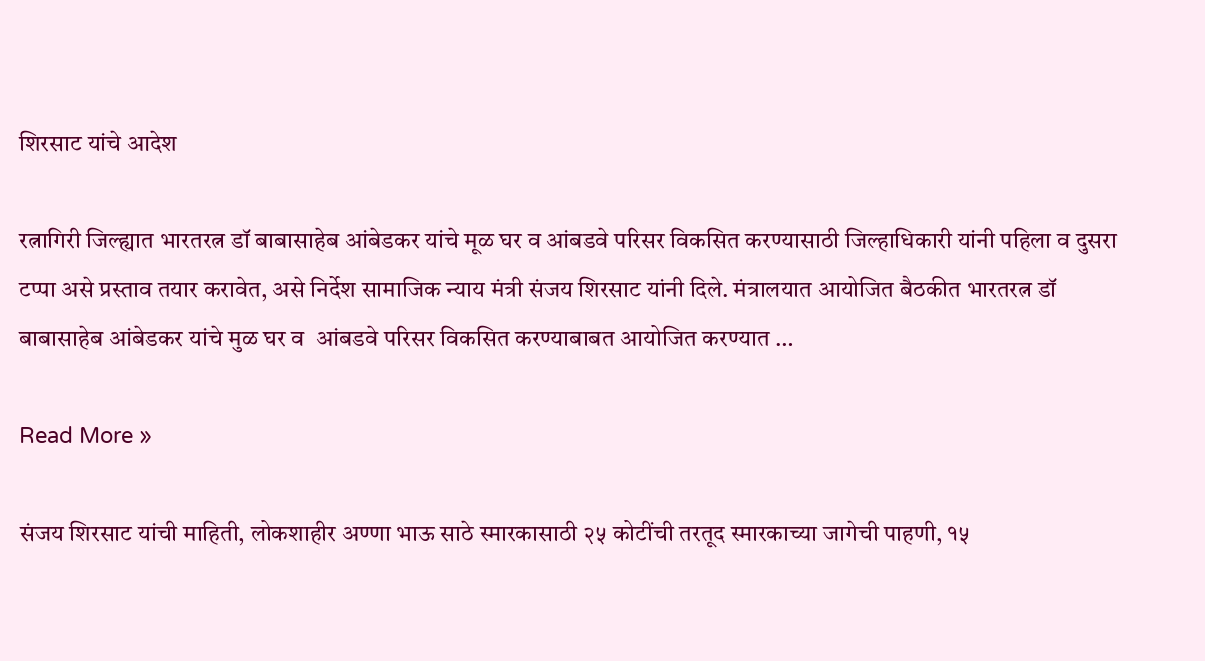शिरसाट यांचे आदेश

रत्नागिरी जिल्ह्यात भारतरत्न डॉ बाबासाहेब आंबेडकर यांचे मूळ घर व आंबडवे परिसर विकसित करण्यासाठी जिल्हाधिकारी यांनी पहिला व दुसरा टप्पा असे प्रस्ताव तयार करावेत, असे निर्देश सामाजिक न्याय मंत्री संजय शिरसाट यांनी दिले. मंत्रालयात आयोजित बैठकीत भारतरत्न डॉ बाबासाहेब आंबेडकर यांचे मुळ घर व  आंबडवे परिसर विकसित करण्याबाबत आयोजित करण्यात …

Read More »

संजय शिरसाट यांची माहिती, लोकशाहीर अण्णा भाऊ साठे स्मारकासाठी २५ कोटींची तरतूद स्मारकाच्या जागेची पाहणी, १५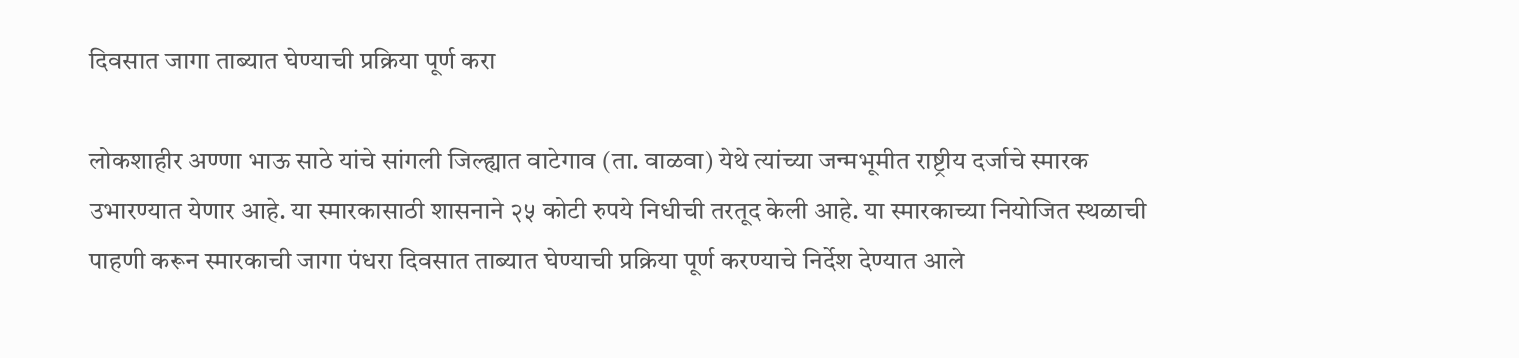दिवसात जागा ताब्यात घेण्याची प्रक्रिया पूर्ण करा

लोकशाहीर अण्णा भाऊ साठे यांचे सांगली जिल्ह्यात वाटेगाव (ता. वाळवा) येथे त्यांच्या जन्मभूमीत राष्ट्रीय दर्जाचे स्मारक उभारण्यात येणार आहे. या स्मारकासाठी शासनाने २५ कोटी रुपये निधीची तरतूद केली आहे. या स्मारकाच्या नियोजित स्थळाची पाहणी करून स्मारकाची जागा पंधरा दिवसात ताब्यात घेण्याची प्रक्रिया पूर्ण करण्याचे निर्देश देण्यात आले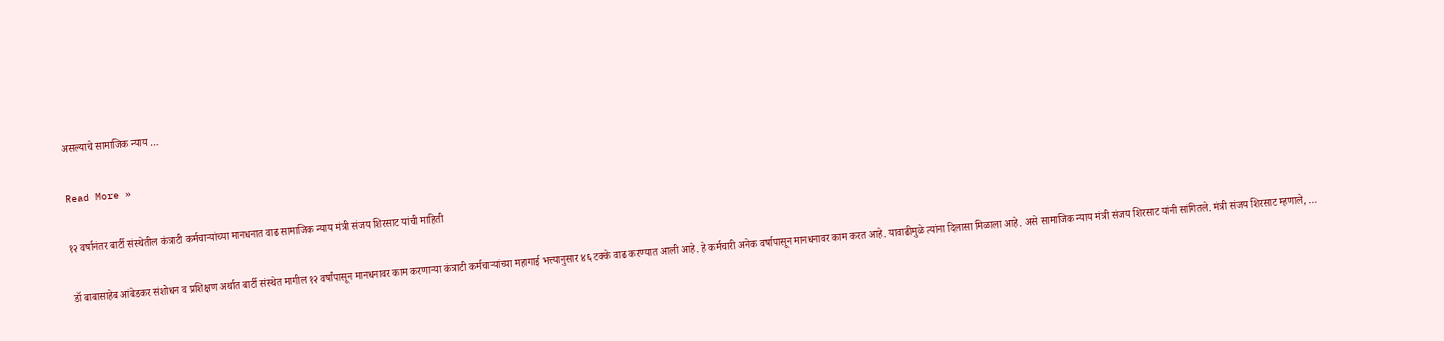असल्याचे सामाजिक न्याय …

Read More »

१२ वर्षानंतर बार्टी संस्थेतील कंत्राटी कर्मचाऱ्यांच्या मानधनात वाढ सामाजिक न्याय मंत्री संजय शिरसाट यांची माहिती

डॉ बाबासाहेब आंबेडकर संशोधन व प्रशिक्षण अर्थात बार्टी संस्थेत मागील १२ वर्षांपासून मानधनावर काम करणाऱ्या कंत्राटी कर्मचाऱ्यांच्या महागाई भत्त्यानुसार ४६ टक्के वाढ करण्यात आली आहे. हे कर्मचारी अनेक वर्षापासून मानधनावर काम करत आहे. यावाढीमुळे त्यांना दिलासा मिळाला आहे. असे सामाजिक न्याय मंत्री संजय शिरसाट यांनी सांगितले. मंत्री संजय शिरसाट म्हणाले, …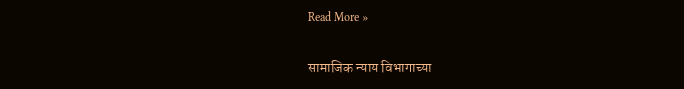Read More »

सामाजिक न्याय विभागाच्या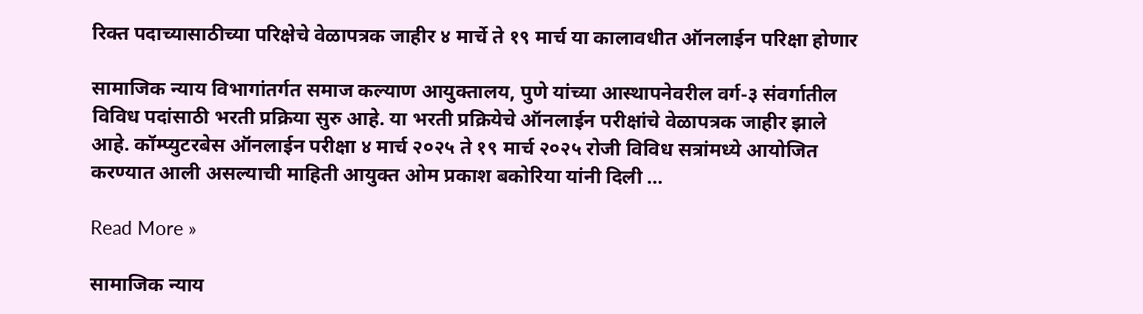रिक्त पदाच्यासाठीच्या परिक्षेचे वेळापत्रक जाहीर ४ मार्चे ते १९ मार्च या कालावधीत ऑनलाईन परिक्षा होणार

सामाजिक न्याय विभागांतर्गत समाज कल्याण आयुक्तालय, पुणे यांच्या आस्थापनेवरील वर्ग-३ संवर्गातील विविध पदांसाठी भरती प्रक्रिया सुरु आहे. या भरती प्रक्रियेचे ऑनलाईन परीक्षांचे वेळापत्रक जाहीर झाले आहे. कॉम्प्युटरबेस ऑनलाईन परीक्षा ४ मार्च २०२५ ते १९ मार्च २०२५ रोजी विविध सत्रांमध्ये आयोजित करण्यात आली असल्याची माहिती आयुक्त ओम प्रकाश बकोरिया यांनी दिली …

Read More »

सामाजिक न्याय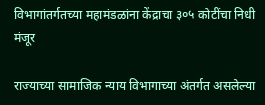विभागांतर्गतच्या महामंडळांना केंद्राचा ३०५ कोटींचा निधी मंजूर

राज्याच्या सामाजिक न्याय विभागाच्या अंतर्गत असलेल्या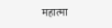महात्मा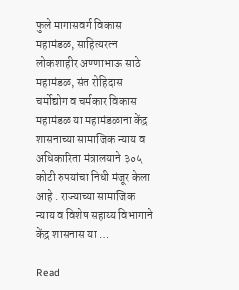फुले मागासवर्ग विकास महामंडळ, साहित्यरत्न लोकशाहीर अण्णाभाऊ साठे महामंडळ, संत रोहिदास चर्मोद्योग व चर्मकार विकास महामंडळ या महामंडळाना केंद्र शासनाच्या सामाजिक न्याय व अधिकारिता मंत्रालयाने ३०५ कोटी रुपयांचा निधी मंजूर केला आहे . राज्याच्या सामाजिक न्याय व विशेष सहाय्य विभागाने केंद्र शासनास या …

Read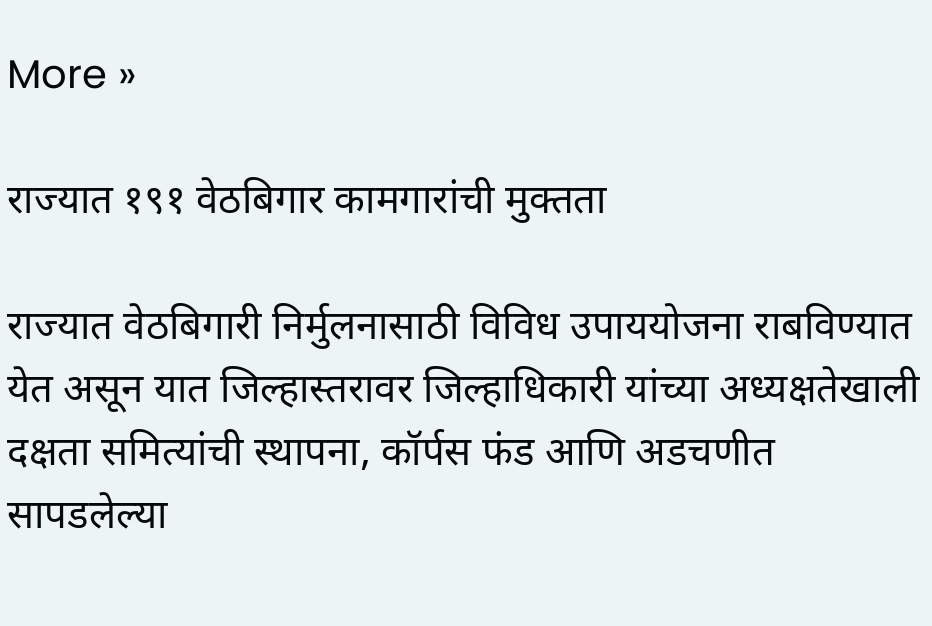More »

राज्यात १९१ वेठबिगार कामगारांची मुक्तता

राज्यात वेठबिगारी निर्मुलनासाठी विविध उपाययोजना राबविण्यात येत असून यात जिल्हास्तरावर जिल्हाधिकारी यांच्या अध्यक्षतेखाली दक्षता समित्यांची स्थापना, कॉर्पस फंड आणि अडचणीत सापडलेल्या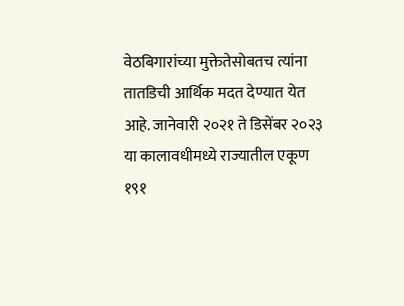वेठबिगारांच्या मुक्तेतेसोबतच त्यांना तातडिची आर्थिक मदत देण्यात येत आहे. जानेवारी २०२१ ते डिसेंबर २०२३ या कालावधीमध्ये राज्यातील एकूण १९१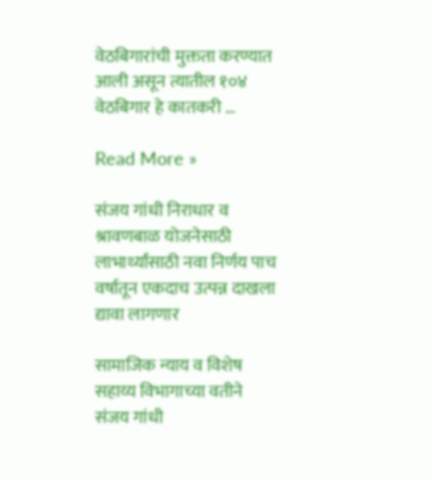वेठबिगारांची मुक्तता करण्यात आली असून त्यातील १०४ वेठबिगार हे कातकरी …

Read More »

संजय गांधी निराधार व श्रावणबाळ योजनेसाठी लाभार्थ्यांसाठी नवा निर्णय पाच वर्षातून एकदाच उत्पन्न दाखला द्यावा लागणार

सामाजिक न्याय व विशेष सहाय्य विभागाच्या वतीने संजय गांधी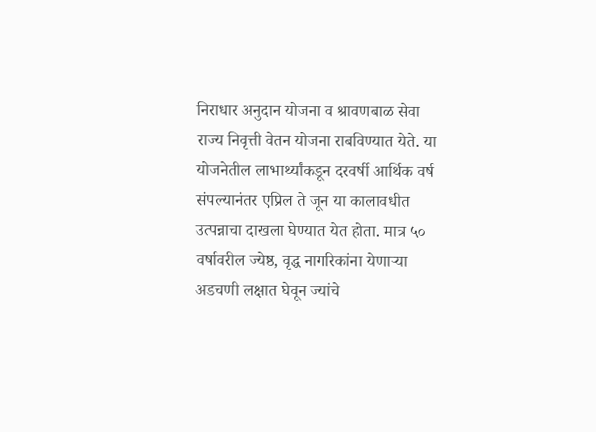निराधार अनुदान योजना व श्रावणबाळ सेवा राज्य निवृत्ती वेतन योजना राबविण्यात येते. या योजनेतील लाभार्थ्यांकडून दरवर्षी आर्थिक वर्ष संपल्यानंतर एप्रिल ते जून या कालावधीत उत्पन्नाचा दाखला घेण्यात येत होता. मात्र ५० वर्षावरील ज्येष्ठ, वृद्ध नागरिकांना येणाऱ्या अडचणी लक्षात घेवून ज्यांचे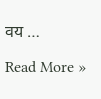वय …

Read More »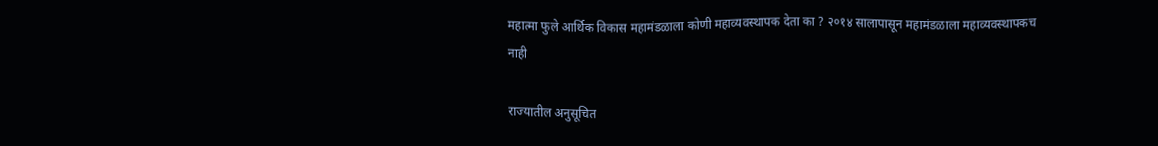महात्मा फुले आर्थिक विकास महामंडळाला कोणी महाव्यवस्थापक देता का ? २०१४ सालापासून महामंडळाला महाव्यवस्थापकच नाही

राज्यातील अनुसूचित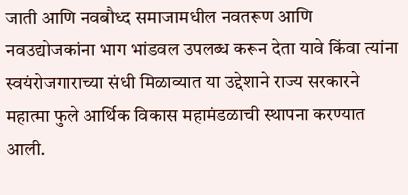जाती आणि नवबौध्द समाजामधील नवतरूण आणि नवउद्योजकांना भाग भांडवल उपलब्ध करून देता यावे किंवा त्यांना स्वयंरोजगाराच्या संधी मिळाव्यात या उद्देशाने राज्य सरकारने महात्मा फुले आर्थिक विकास महामंडळाची स्थापना करण्यात आली.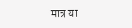मात्र या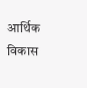आर्थिक विकास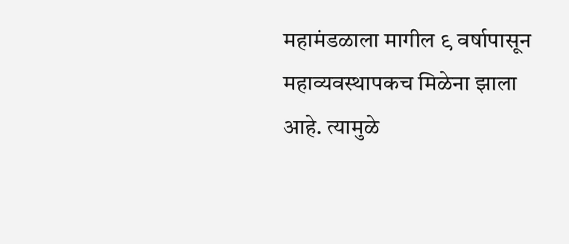महामंडळाला मागील ९ वर्षापासून महाव्यवस्थापकच मिळेना झाला आहे. त्यामुळे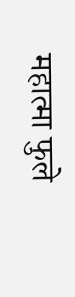महात्मा फुले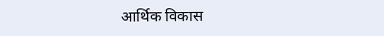आर्थिक विकास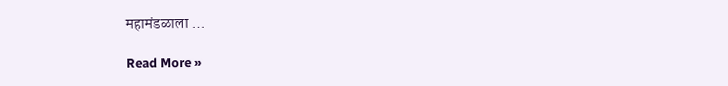महामंडळाला …

Read More »